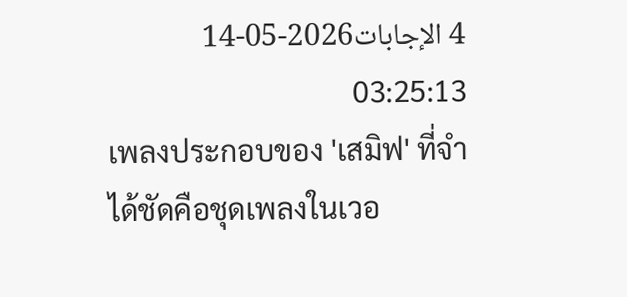4 الإجابات2026-05-14 03:25:13
เพลงประกอบของ 'เสมิฟ' ที่จำได้ชัดคือชุดเพลงในเวอ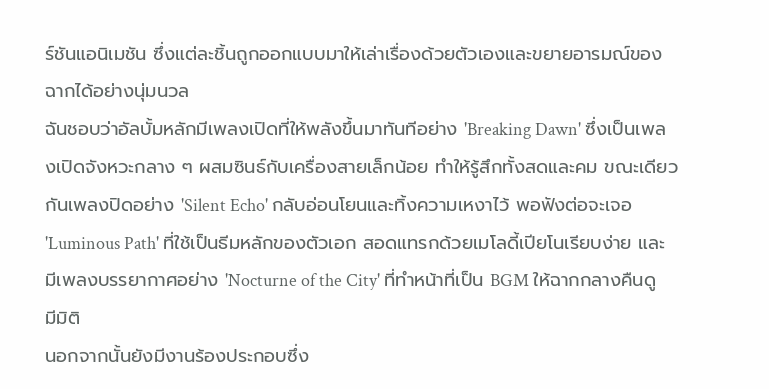ร์ชันแอนิเมชัน ซึ่งแต่ละชิ้นถูกออกแบบมาให้เล่าเรื่องด้วยตัวเองและขยายอารมณ์ของฉากได้อย่างนุ่มนวล
ฉันชอบว่าอัลบั้มหลักมีเพลงเปิดที่ให้พลังขึ้นมาทันทีอย่าง 'Breaking Dawn' ซึ่งเป็นเพลงเปิดจังหวะกลาง ๆ ผสมซินธ์กับเครื่องสายเล็กน้อย ทำให้รู้สึกทั้งสดและคม ขณะเดียวกันเพลงปิดอย่าง 'Silent Echo' กลับอ่อนโยนและทิ้งความเหงาไว้ พอฟังต่อจะเจอ 'Luminous Path' ที่ใช้เป็นธีมหลักของตัวเอก สอดแทรกด้วยเมโลดี้เปียโนเรียบง่าย และมีเพลงบรรยากาศอย่าง 'Nocturne of the City' ที่ทำหน้าที่เป็น BGM ให้ฉากกลางคืนดูมีมิติ
นอกจากนั้นยังมีงานร้องประกอบซึ่ง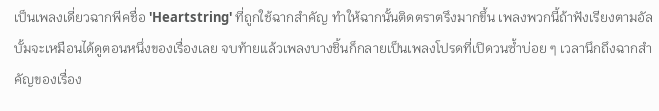เป็นเพลงเดี่ยวฉากพีคชื่อ 'Heartstring' ที่ถูกใช้ฉากสำคัญ ทำให้ฉากนั้นติดตราตรึงมากขึ้น เพลงพวกนี้ถ้าฟังเรียงตามอัลบั้มจะเหมือนได้ดูตอนหนึ่งของเรื่องเลย จบท้ายแล้วเพลงบางชิ้นก็กลายเป็นเพลงโปรดที่เปิดวนซ้ำบ่อย ๆ เวลานึกถึงฉากสำคัญของเรื่อง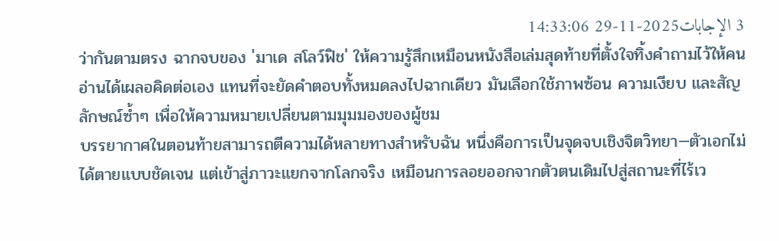3 الإجابات2025-11-29 14:33:06
ว่ากันตามตรง ฉากจบของ 'มาเด สโลว์ฟิช' ให้ความรู้สึกเหมือนหนังสือเล่มสุดท้ายที่ตั้งใจทิ้งคำถามไว้ให้คนอ่านได้เผลอคิดต่อเอง แทนที่จะยัดคำตอบทั้งหมดลงไปฉากเดียว มันเลือกใช้ภาพซ้อน ความเงียบ และสัญลักษณ์ซ้ำๆ เพื่อให้ความหมายเปลี่ยนตามมุมมองของผู้ชม
บรรยากาศในตอนท้ายสามารถตีความได้หลายทางสำหรับฉัน หนึ่งคือการเป็นจุดจบเชิงจิตวิทยา—ตัวเอกไม่ได้ตายแบบชัดเจน แต่เข้าสู่ภาวะแยกจากโลกจริง เหมือนการลอยออกจากตัวตนเดิมไปสู่สถานะที่ไร้เว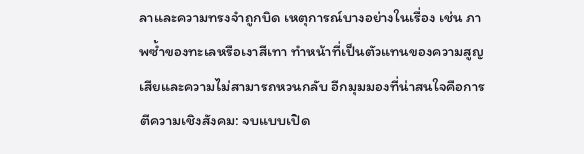ลาและความทรงจำถูกบิด เหตุการณ์บางอย่างในเรื่อง เช่น ภาพซ้ำของทะเลหรือเงาสีเทา ทำหน้าที่เป็นตัวแทนของความสูญเสียและความไม่สามารถหวนกลับ อีกมุมมองที่น่าสนใจคือการตีความเชิงสังคม: จบแบบเปิด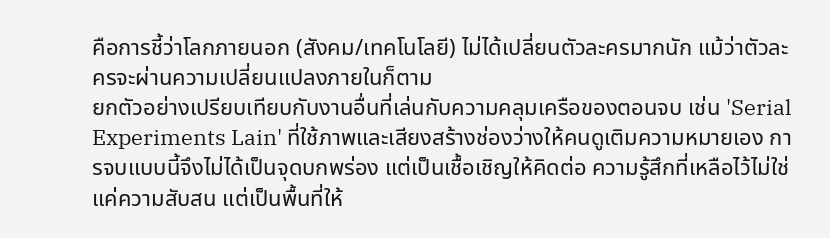คือการชี้ว่าโลกภายนอก (สังคม/เทคโนโลยี) ไม่ได้เปลี่ยนตัวละครมากนัก แม้ว่าตัวละครจะผ่านความเปลี่ยนแปลงภายในก็ตาม
ยกตัวอย่างเปรียบเทียบกับงานอื่นที่เล่นกับความคลุมเครือของตอนจบ เช่น 'Serial Experiments Lain' ที่ใช้ภาพและเสียงสร้างช่องว่างให้คนดูเติมความหมายเอง การจบแบบนี้จึงไม่ได้เป็นจุดบกพร่อง แต่เป็นเชื้อเชิญให้คิดต่อ ความรู้สึกที่เหลือไว้ไม่ใช่แค่ความสับสน แต่เป็นพื้นที่ให้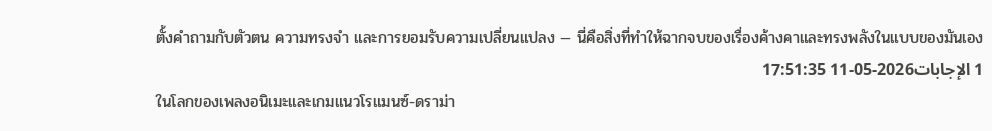ตั้งคำถามกับตัวตน ความทรงจำ และการยอมรับความเปลี่ยนแปลง — นี่คือสิ่งที่ทำให้ฉากจบของเรื่องค้างคาและทรงพลังในแบบของมันเอง
1 الإجابات2026-05-11 17:51:35
ในโลกของเพลงอนิเมะและเกมแนวโรแมนซ์-ดราม่า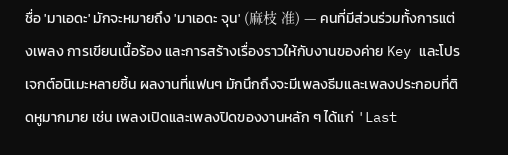ชื่อ 'มาเอดะ' มักจะหมายถึง 'มาเอดะ จุน' (麻枝 准) — คนที่มีส่วนร่วมทั้งการแต่งเพลง การเขียนเนื้อร้อง และการสร้างเรื่องราวให้กับงานของค่าย Key และโปรเจกต์อนิเมะหลายชิ้น ผลงานที่แฟนๆ มักนึกถึงจะมีเพลงธีมและเพลงประกอบที่ติดหูมากมาย เช่น เพลงเปิดและเพลงปิดของงานหลัก ๆ ได้แก่ 'Last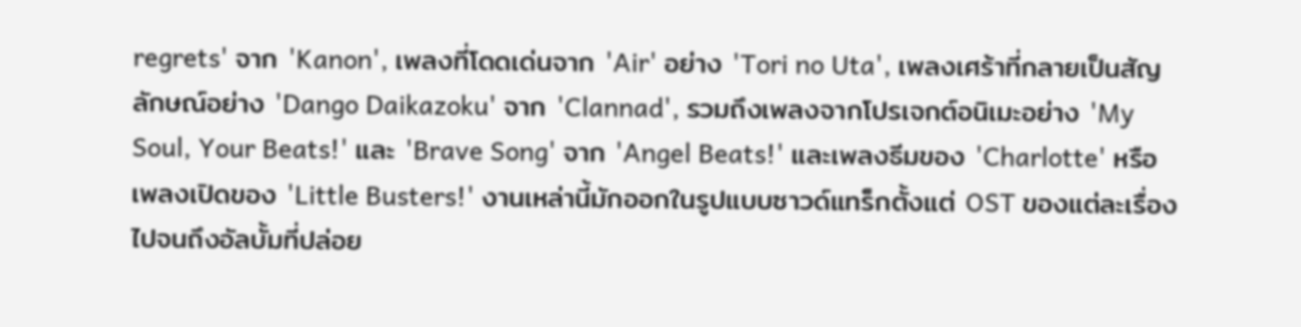regrets' จาก 'Kanon', เพลงที่โดดเด่นจาก 'Air' อย่าง 'Tori no Uta', เพลงเศร้าที่กลายเป็นสัญลักษณ์อย่าง 'Dango Daikazoku' จาก 'Clannad', รวมถึงเพลงจากโปรเจกต์อนิเมะอย่าง 'My Soul, Your Beats!' และ 'Brave Song' จาก 'Angel Beats!' และเพลงธีมของ 'Charlotte' หรือเพลงเปิดของ 'Little Busters!' งานเหล่านี้มักออกในรูปแบบซาวด์แทร็กตั้งแต่ OST ของแต่ละเรื่อง ไปจนถึงอัลบั้มที่ปล่อย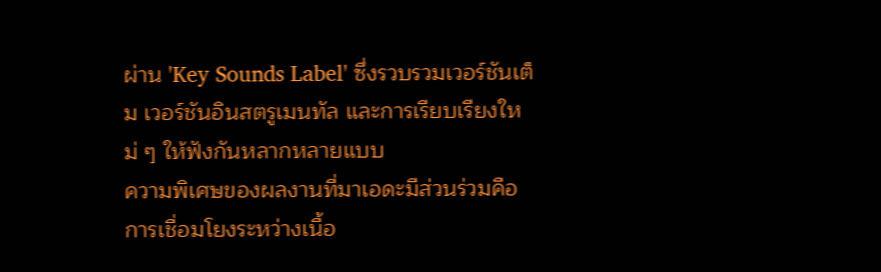ผ่าน 'Key Sounds Label' ซึ่งรวบรวมเวอร์ชันเต็ม เวอร์ชันอินสตรูเมนทัล และการเรียบเรียงใหม่ ๆ ให้ฟังกันหลากหลายแบบ
ความพิเศษของผลงานที่มาเอดะมีส่วนร่วมคือการเชื่อมโยงระหว่างเนื้อ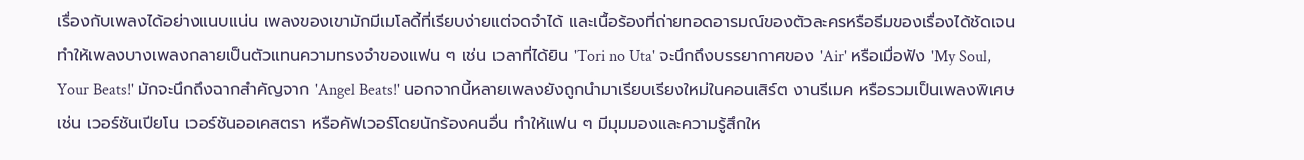เรื่องกับเพลงได้อย่างแนบแน่น เพลงของเขามักมีเมโลดี้ที่เรียบง่ายแต่จดจำได้ และเนื้อร้องที่ถ่ายทอดอารมณ์ของตัวละครหรือธีมของเรื่องได้ชัดเจน ทำให้เพลงบางเพลงกลายเป็นตัวแทนความทรงจำของแฟน ๆ เช่น เวลาที่ได้ยิน 'Tori no Uta' จะนึกถึงบรรยากาศของ 'Air' หรือเมื่อฟัง 'My Soul, Your Beats!' มักจะนึกถึงฉากสำคัญจาก 'Angel Beats!' นอกจากนี้หลายเพลงยังถูกนำมาเรียบเรียงใหม่ในคอนเสิร์ต งานรีเมค หรือรวมเป็นเพลงพิเศษ เช่น เวอร์ชันเปียโน เวอร์ชันออเคสตรา หรือคัฟเวอร์โดยนักร้องคนอื่น ทำให้แฟน ๆ มีมุมมองและความรู้สึกให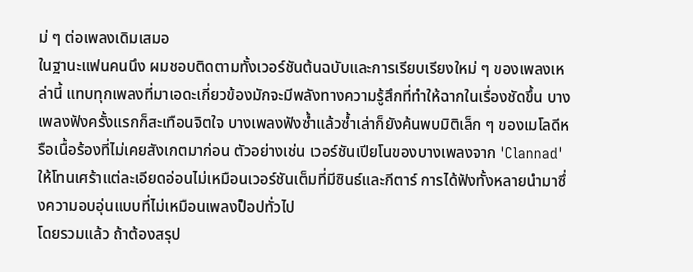ม่ ๆ ต่อเพลงเดิมเสมอ
ในฐานะแฟนคนนึง ผมชอบติดตามทั้งเวอร์ชันต้นฉบับและการเรียบเรียงใหม่ ๆ ของเพลงเหล่านี้ แทบทุกเพลงที่มาเอดะเกี่ยวข้องมักจะมีพลังทางความรู้สึกที่ทำให้ฉากในเรื่องชัดขึ้น บางเพลงฟังครั้งแรกก็สะเทือนจิตใจ บางเพลงฟังซ้ำแล้วซ้ำเล่าก็ยังค้นพบมิติเล็ก ๆ ของเมโลดีหรือเนื้อร้องที่ไม่เคยสังเกตมาก่อน ตัวอย่างเช่น เวอร์ชันเปียโนของบางเพลงจาก 'Clannad' ให้โทนเศร้าแต่ละเอียดอ่อนไม่เหมือนเวอร์ชันเต็มที่มีซินธ์และกีตาร์ การได้ฟังทั้งหลายนำมาซึ่งความอบอุ่นแบบที่ไม่เหมือนเพลงป็อปทั่วไป
โดยรวมแล้ว ถ้าต้องสรุป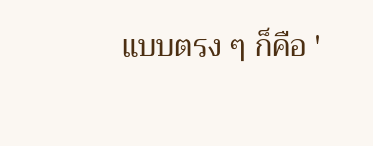แบบตรง ๆ ก็คือ '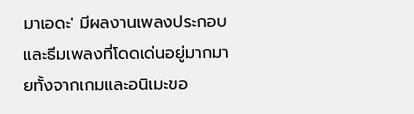มาเอดะ' มีผลงานเพลงประกอบและธีมเพลงที่โดดเด่นอยู่มากมายทั้งจากเกมและอนิเมะขอ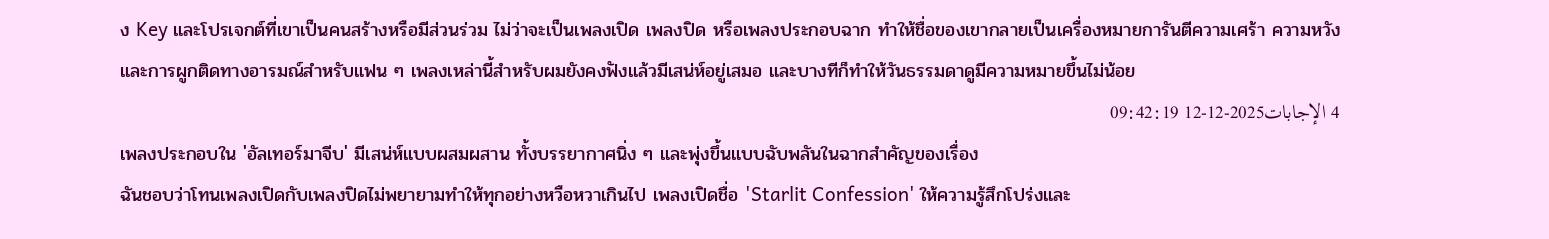ง Key และโปรเจกต์ที่เขาเป็นคนสร้างหรือมีส่วนร่วม ไม่ว่าจะเป็นเพลงเปิด เพลงปิด หรือเพลงประกอบฉาก ทำให้ชื่อของเขากลายเป็นเครื่องหมายการันตีความเศร้า ความหวัง และการผูกติดทางอารมณ์สำหรับแฟน ๆ เพลงเหล่านี้สำหรับผมยังคงฟังแล้วมีเสน่ห์อยู่เสมอ และบางทีก็ทำให้วันธรรมดาดูมีความหมายขึ้นไม่น้อย
4 الإجابات2025-12-12 09:42:19
เพลงประกอบใน 'อัลเทอร์มาจีบ' มีเสน่ห์แบบผสมผสาน ทั้งบรรยากาศนิ่ง ๆ และพุ่งขึ้นแบบฉับพลันในฉากสำคัญของเรื่อง
ฉันชอบว่าโทนเพลงเปิดกับเพลงปิดไม่พยายามทำให้ทุกอย่างหวือหวาเกินไป เพลงเปิดชื่อ 'Starlit Confession' ให้ความรู้สึกโปร่งและ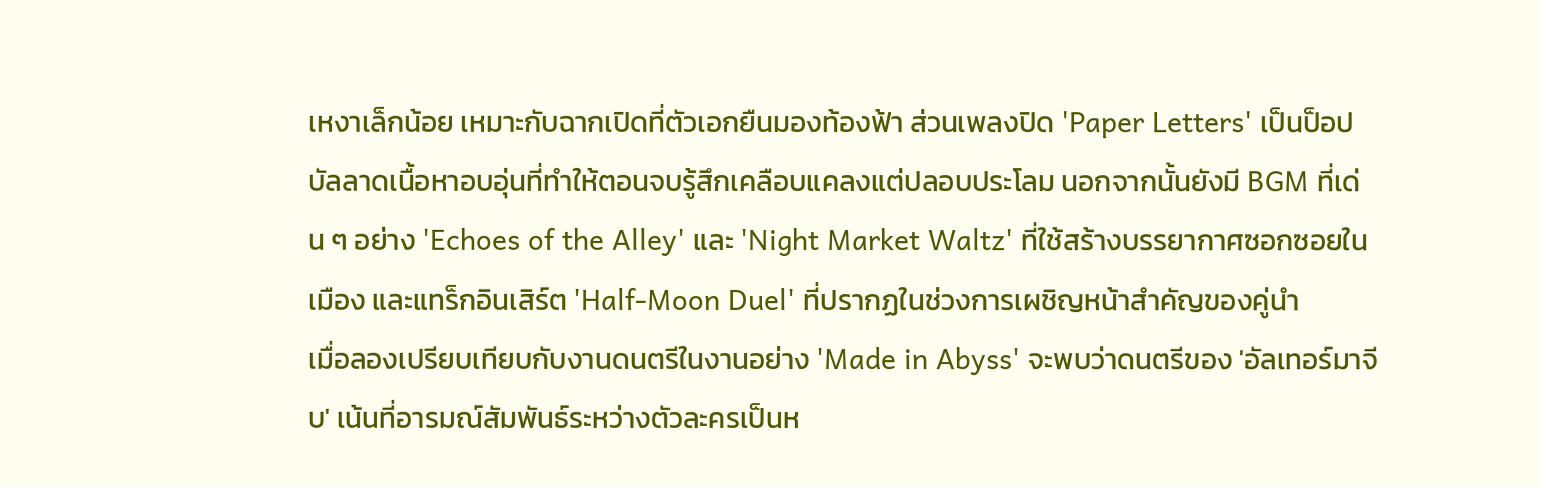เหงาเล็กน้อย เหมาะกับฉากเปิดที่ตัวเอกยืนมองท้องฟ้า ส่วนเพลงปิด 'Paper Letters' เป็นป็อปบัลลาดเนื้อหาอบอุ่นที่ทำให้ตอนจบรู้สึกเคลือบแคลงแต่ปลอบประโลม นอกจากนั้นยังมี BGM ที่เด่น ๆ อย่าง 'Echoes of the Alley' และ 'Night Market Waltz' ที่ใช้สร้างบรรยากาศซอกซอยในเมือง และแทร็กอินเสิร์ต 'Half-Moon Duel' ที่ปรากฏในช่วงการเผชิญหน้าสำคัญของคู่นำ
เมื่อลองเปรียบเทียบกับงานดนตรีในงานอย่าง 'Made in Abyss' จะพบว่าดนตรีของ 'อัลเทอร์มาจีบ' เน้นที่อารมณ์สัมพันธ์ระหว่างตัวละครเป็นห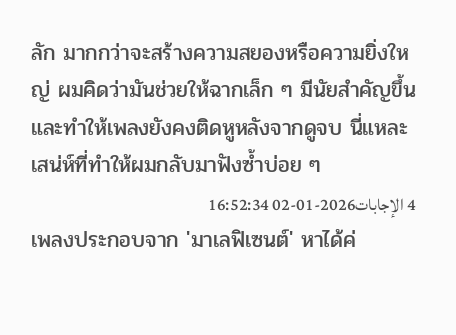ลัก มากกว่าจะสร้างความสยองหรือความยิ่งใหญ่ ผมคิดว่ามันช่วยให้ฉากเล็ก ๆ มีนัยสำคัญขึ้นและทำให้เพลงยังคงติดหูหลังจากดูจบ นี่แหละเสน่ห์ที่ทำให้ผมกลับมาฟังซ้ำบ่อย ๆ
4 الإجابات2026-01-02 16:52:34
เพลงประกอบจาก 'มาเลฟิเซนต์' หาได้ค่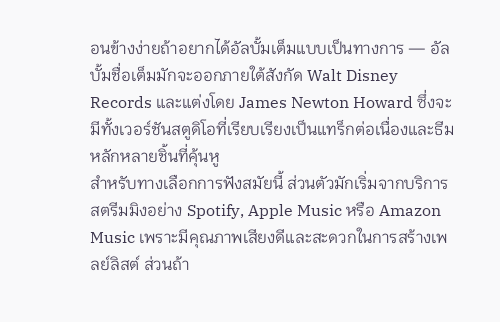อนข้างง่ายถ้าอยากได้อัลบั้มเต็มแบบเป็นทางการ — อัลบั้มชื่อเต็มมักจะออกภายใต้สังกัด Walt Disney Records และแต่งโดย James Newton Howard ซึ่งจะมีทั้งเวอร์ชันสตูดิโอที่เรียบเรียงเป็นแทร็กต่อเนื่องและธีมหลักหลายชิ้นที่คุ้นหู
สำหรับทางเลือกการฟังสมัยนี้ ส่วนตัวมักเริ่มจากบริการสตรีมมิงอย่าง Spotify, Apple Music หรือ Amazon Music เพราะมีคุณภาพเสียงดีและสะดวกในการสร้างเพลย์ลิสต์ ส่วนถ้า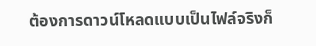ต้องการดาวน์โหลดแบบเป็นไฟล์จริงก็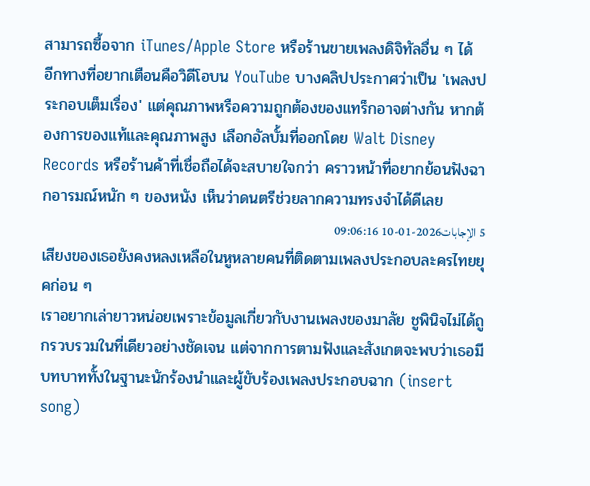สามารถซื้อจาก iTunes/Apple Store หรือร้านขายเพลงดิจิทัลอื่น ๆ ได้
อีกทางที่อยากเตือนคือวิดีโอบน YouTube บางคลิปประกาศว่าเป็น 'เพลงประกอบเต็มเรื่อง' แต่คุณภาพหรือความถูกต้องของแทร็กอาจต่างกัน หากต้องการของแท้และคุณภาพสูง เลือกอัลบั้มที่ออกโดย Walt Disney Records หรือร้านค้าที่เชื่อถือได้จะสบายใจกว่า คราวหน้าที่อยากย้อนฟังฉากอารมณ์หนัก ๆ ของหนัง เห็นว่าดนตรีช่วยลากความทรงจำได้ดีเลย
5 الإجابات2026-01-10 09:06:16
เสียงของเธอยังคงหลงเหลือในหูหลายคนที่ติดตามเพลงประกอบละครไทยยุคก่อน ๆ
เราอยากเล่ายาวหน่อยเพราะข้อมูลเกี่ยวกับงานเพลงของมาลัย ชูพินิจไม่ได้ถูกรวบรวมในที่เดียวอย่างชัดเจน แต่จากการตามฟังและสังเกตจะพบว่าเธอมีบทบาททั้งในฐานะนักร้องนำและผู้ขับร้องเพลงประกอบฉาก (insert song)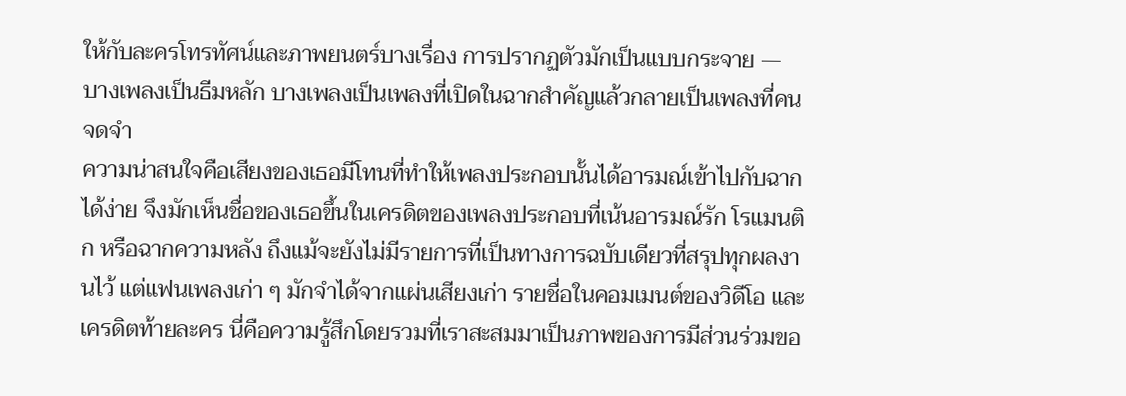ให้กับละครโทรทัศน์และภาพยนตร์บางเรื่อง การปรากฏตัวมักเป็นแบบกระจาย — บางเพลงเป็นธีมหลัก บางเพลงเป็นเพลงที่เปิดในฉากสำคัญแล้วกลายเป็นเพลงที่คนจดจำ
ความน่าสนใจคือเสียงของเธอมีโทนที่ทำให้เพลงประกอบนั้นได้อารมณ์เข้าไปกับฉากได้ง่าย จึงมักเห็นชื่อของเธอขึ้นในเครดิตของเพลงประกอบที่เน้นอารมณ์รัก โรแมนติก หรือฉากความหลัง ถึงแม้จะยังไม่มีรายการที่เป็นทางการฉบับเดียวที่สรุปทุกผลงานไว้ แต่แฟนเพลงเก่า ๆ มักจำได้จากแผ่นเสียงเก่า รายชื่อในคอมเมนต์ของวิดีโอ และเครดิตท้ายละคร นี่คือความรู้สึกโดยรวมที่เราสะสมมาเป็นภาพของการมีส่วนร่วมขอ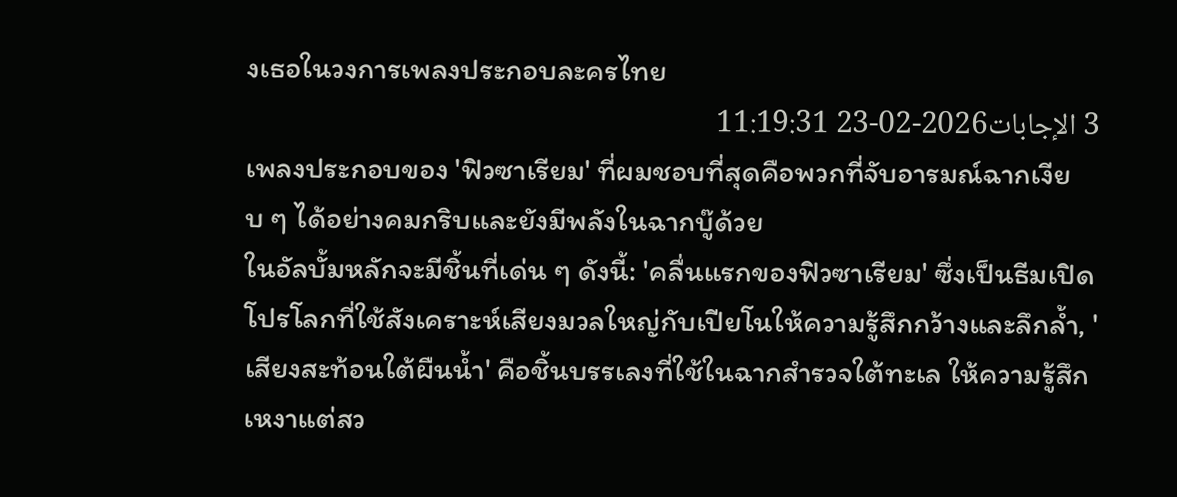งเธอในวงการเพลงประกอบละครไทย
3 الإجابات2026-02-23 11:19:31
เพลงประกอบของ 'ฟิวซาเรียม' ที่ผมชอบที่สุดคือพวกที่จับอารมณ์ฉากเงียบ ๆ ได้อย่างคมกริบและยังมีพลังในฉากบู๊ด้วย
ในอัลบั้มหลักจะมีชิ้นที่เด่น ๆ ดังนี้: 'คลื่นแรกของฟิวซาเรียม' ซึ่งเป็นธีมเปิดโปรโลกที่ใช้สังเคราะห์เสียงมวลใหญ่กับเปียโนให้ความรู้สึกกว้างและลึกล้ำ, 'เสียงสะท้อนใต้ผืนน้ำ' คือชิ้นบรรเลงที่ใช้ในฉากสำรวจใต้ทะเล ให้ความรู้สึกเหงาแต่สว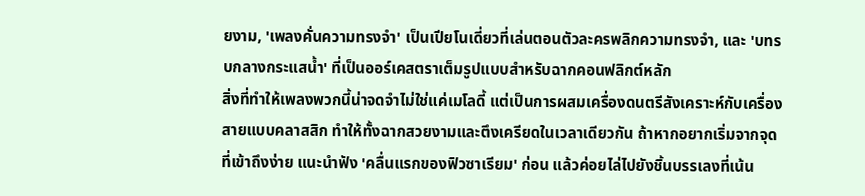ยงาม, 'เพลงคั่นความทรงจำ' เป็นเปียโนเดี่ยวที่เล่นตอนตัวละครพลิกความทรงจำ, และ 'บทรบกลางกระแสน้ำ' ที่เป็นออร์เคสตราเต็มรูปแบบสำหรับฉากคอนฟลิกต์หลัก
สิ่งที่ทำให้เพลงพวกนี้น่าจดจำไม่ใช่แค่เมโลดี้ แต่เป็นการผสมเครื่องดนตรีสังเคราะห์กับเครื่องสายแบบคลาสสิก ทำให้ทั้งฉากสวยงามและตึงเครียดในเวลาเดียวกัน ถ้าหากอยากเริ่มจากจุดที่เข้าถึงง่าย แนะนำฟัง 'คลื่นแรกของฟิวซาเรียม' ก่อน แล้วค่อยไล่ไปยังชิ้นบรรเลงที่เน้น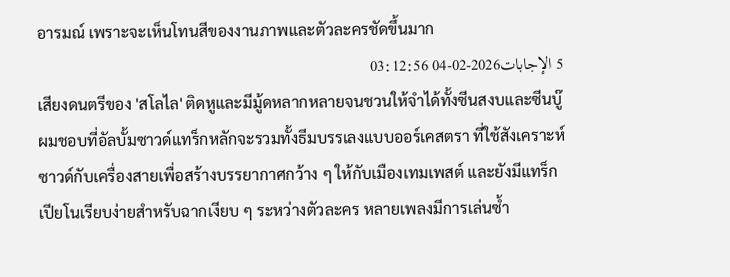อารมณ์ เพราะจะเห็นโทนสีของงานภาพและตัวละครชัดขึ้นมาก
5 الإجابات2026-02-04 03:12:56
เสียงดนตรีของ 'สโลไล' ติดหูและมีมู้ดหลากหลายจนชวนให้จำได้ทั้งซีนสงบและซีนบู๊
ผมชอบที่อัลบั้มซาวด์แทร็กหลักจะรวมทั้งธีมบรรเลงแบบออร์เคสตรา ที่ใช้สังเคราะห์ซาวด์กับเครื่องสายเพื่อสร้างบรรยากาศกว้าง ๆ ให้กับเมืองเทมเพสต์ และยังมีแทร็กเปียโนเรียบง่ายสำหรับฉากเงียบ ๆ ระหว่างตัวละคร หลายเพลงมีการเล่นซ้ำ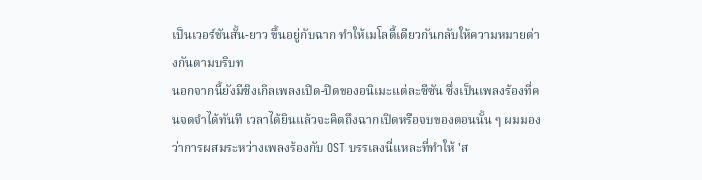เป็นเวอร์ชันสั้น-ยาว ขึ้นอยู่กับฉาก ทำให้เมโลดี้เดียวกันกลับให้ความหมายต่างกันตามบริบท
นอกจากนี้ยังมีซิงเกิลเพลงเปิด-ปิดของอนิเมะแต่ละซีซัน ซึ่งเป็นเพลงร้องที่คนจดจำได้ทันที เวลาได้ยินแล้วจะคิดถึงฉากเปิดหรือจบของตอนนั้น ๆ ผมมองว่าการผสมระหว่างเพลงร้องกับ OST บรรเลงนี่แหละที่ทำให้ 'ส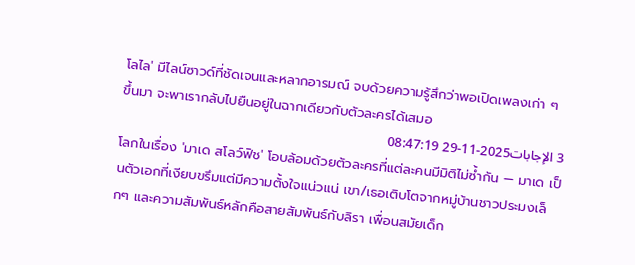โลไล' มีไลน์ซาวด์ที่ชัดเจนและหลากอารมณ์ จบด้วยความรู้สึกว่าพอเปิดเพลงเก่า ๆ ขึ้นมา จะพาเรากลับไปยืนอยู่ในฉากเดียวกับตัวละครได้เสมอ
3 الإجابات2025-11-29 08:47:19
โลกในเรื่อง 'มาเด สโลว์ฟิช' โอบล้อมด้วยตัวละครที่แต่ละคนมีมิติไม่ซ้ำกัน — มาเด เป็นตัวเอกที่เงียบขรึมแต่มีความตั้งใจแน่วแน่ เขา/เธอเติบโตจากหมู่บ้านชาวประมงเล็กๆ และความสัมพันธ์หลักคือสายสัมพันธ์กับลิรา เพื่อนสมัยเด็ก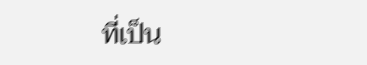ที่เป็น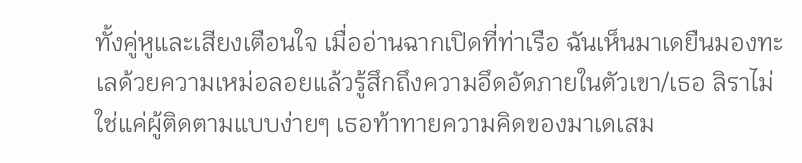ทั้งคู่หูและเสียงเตือนใจ เมื่ออ่านฉากเปิดที่ท่าเรือ ฉันเห็นมาเดยืนมองทะเลด้วยความเหม่อลอยแล้วรู้สึกถึงความอึดอัดภายในตัวเขา/เธอ ลิราไม่ใช่แค่ผู้ติดตามแบบง่ายๆ เธอท้าทายความคิดของมาเดเสม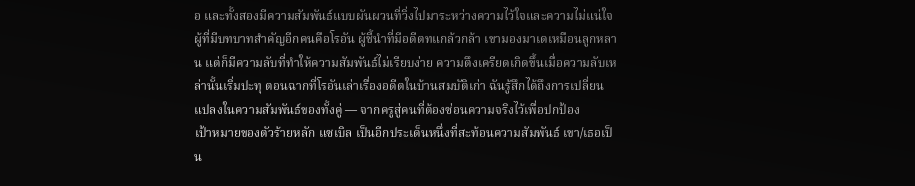อ และทั้งสองมีความสัมพันธ์แบบผันผวนที่วิ่งไปมาระหว่างความไว้ใจและความไม่แน่ใจ
ผู้ที่มีบทบาทสำคัญอีกคนคือโรอัน ผู้ชี้นำที่มีอดีตทแกล้วกล้า เขามองมาเดเหมือนลูกหลาน แต่ก็มีความลับที่ทำให้ความสัมพันธ์ไม่เรียบง่าย ความตึงเครียดเกิดขึ้นเมื่อความลับเหล่านั้นเริ่มปะทุ ตอนฉากที่โรอันเล่าเรื่องอดีตในบ้านสมบัติเก่า ฉันรู้สึกได้ถึงการเปลี่ยนแปลงในความสัมพันธ์ของทั้งคู่ — จากครูสู่คนที่ต้องซ่อนความจริงไว้เพื่อปกป้อง
เป้าหมายของตัวร้ายหลัก แซเบิล เป็นอีกประเด็นหนึ่งที่สะท้อนความสัมพันธ์ เขา/เธอเป็น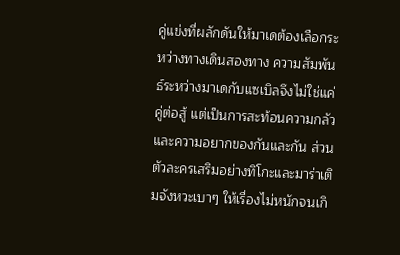คู่แข่งที่ผลักดันให้มาเดต้องเลือกระหว่างทางเดินสองทาง ความสัมพันธ์ระหว่างมาเดกับแซเบิลจึงไม่ใช่แค่คู่ต่อสู้ แต่เป็นการสะท้อนความกลัวและความอยากของกันและกัน ส่วนตัวละครเสริมอย่างทิโกะและมาร่าเติมจังหวะเบาๆ ให้เรื่องไม่หนักจนเกิ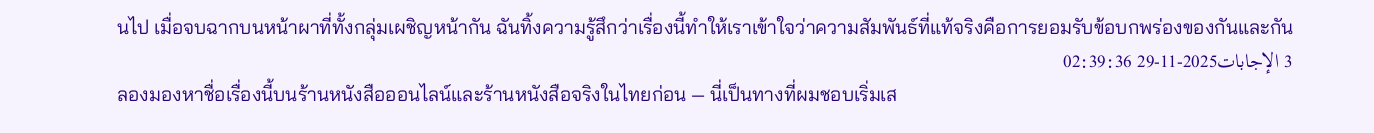นไป เมื่อจบฉากบนหน้าผาที่ทั้งกลุ่มเผชิญหน้ากัน ฉันทิ้งความรู้สึกว่าเรื่องนี้ทำให้เราเข้าใจว่าความสัมพันธ์ที่แท้จริงคือการยอมรับข้อบกพร่องของกันและกัน
3 الإجابات2025-11-29 02:39:36
ลองมองหาชื่อเรื่องนี้บนร้านหนังสือออนไลน์และร้านหนังสือจริงในไทยก่อน — นี่เป็นทางที่ผมชอบเริ่มเส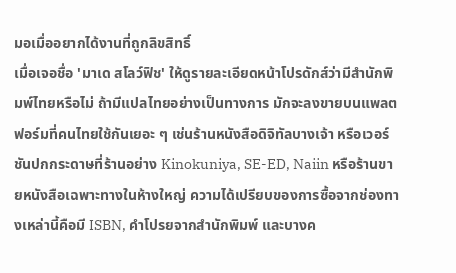มอเมื่ออยากได้งานที่ถูกลิขสิทธิ์
เมื่อเจอชื่อ 'มาเด สโลว์ฟิช' ให้ดูรายละเอียดหน้าโปรดักส์ว่ามีสำนักพิมพ์ไทยหรือไม่ ถ้ามีแปลไทยอย่างเป็นทางการ มักจะลงขายบนแพลตฟอร์มที่คนไทยใช้กันเยอะ ๆ เช่นร้านหนังสือดิจิทัลบางเจ้า หรือเวอร์ชันปกกระดาษที่ร้านอย่าง Kinokuniya, SE-ED, Naiin หรือร้านขายหนังสือเฉพาะทางในห้างใหญ่ ความได้เปรียบของการซื้อจากช่องทางเหล่านี้คือมี ISBN, คำโปรยจากสำนักพิมพ์ และบางค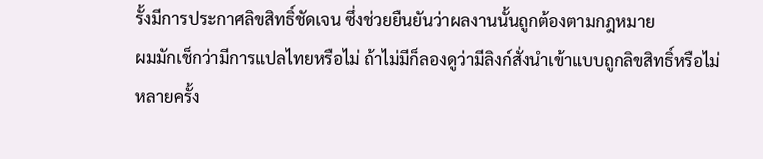รั้งมีการประกาศลิขสิทธิ์ชัดเจน ซึ่งช่วยยืนยันว่าผลงานนั้นถูกต้องตามกฎหมาย
ผมมักเช็กว่ามีการแปลไทยหรือไม่ ถ้าไม่มีก็ลองดูว่ามีลิงก์สั่งนำเข้าแบบถูกลิขสิทธิ์หรือไม่ หลายครั้ง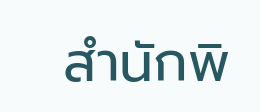สำนักพิ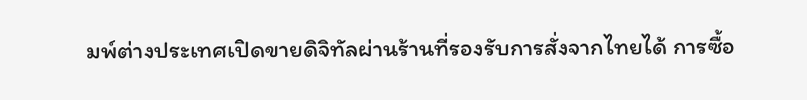มพ์ต่างประเทศเปิดขายดิจิทัลผ่านร้านที่รองรับการสั่งจากไทยได้ การซื้อ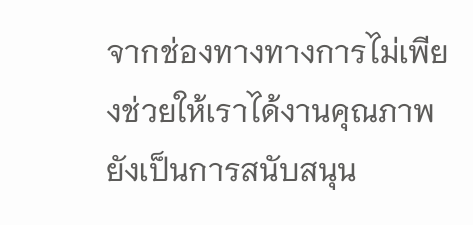จากช่องทางทางการไม่เพียงช่วยให้เราได้งานคุณภาพ ยังเป็นการสนับสนุน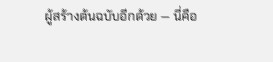ผู้สร้างต้นฉบับอีกด้วย — นี่คือ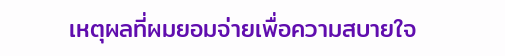เหตุผลที่ผมยอมจ่ายเพื่อความสบายใจ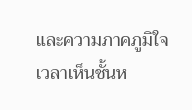และความภาคภูมิใจเวลาเห็นชั้นห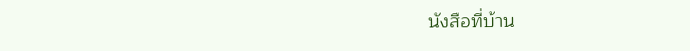นังสือที่บ้าน